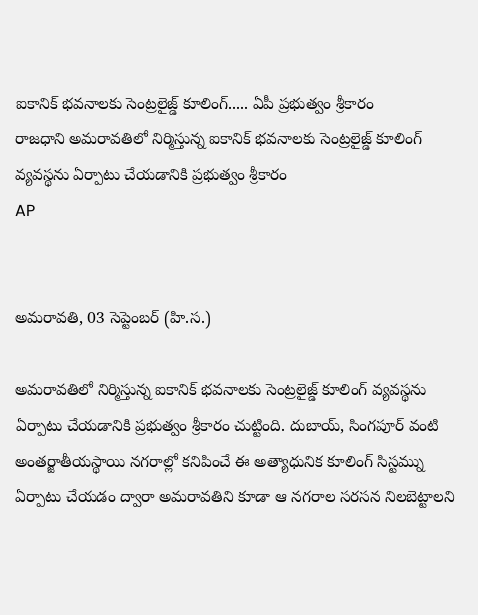ఐకానిక్ భవనాలకు సెంట్రలైజ్డ్ కూలింగ్..... ఏపీ ప్రభుత్వం శ్రీకారం
రాజధాని అమరావతిలో నిర్మిస్తున్న ఐకానిక్ భవనాలకు సెంట్రలైజ్డ్ కూలింగ్ వ్యవస్థను ఏర్పాటు చేయడానికి ప్రభుత్వం శ్రీకారం
AP


అమరావతి, 03 సెప్టెంబర్ (హి.స.)

అమరావతిలో నిర్మిస్తున్న ఐకానిక్ భవనాలకు సెంట్రలైజ్డ్ కూలింగ్ వ్యవస్థను ఏర్పాటు చేయడానికి ప్రభుత్వం శ్రీకారం చుట్టింది. దుబాయ్, సింగపూర్ వంటి అంతర్జాతీయస్థాయి నగరాల్లో కనిపించే ఈ అత్యాధునిక కూలింగ్ సిస్టమ్ను ఏర్పాటు చేయడం ద్వారా అమరావతిని కూడా ఆ నగరాల సరసన నిలబెట్టాలని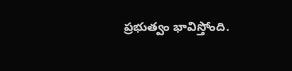ప్రభుత్వం భావిస్తోంది.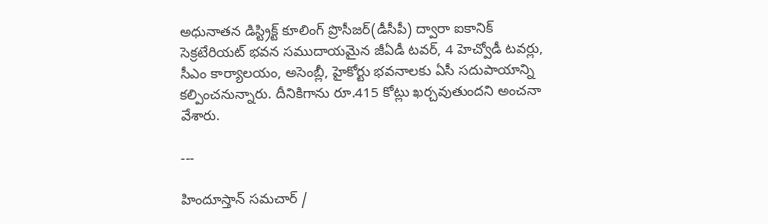అధునాతన డిస్ట్రిక్ట్ కూలింగ్ ప్రొసీజర్(డీసీపీ) ద్వారా ఐకానిక్ సెక్రటేరియట్ భవన సముదాయమైన జీఏడీ టవర్, 4 హెచ్వోడీ టవర్లు, సీఎం కార్యాలయం, అసెంబ్లీ, హైకోర్టు భవనాలకు ఏసీ సదుపాయాన్ని కల్పించనున్నారు. దీనికిగాను రూ.415 కోట్లు ఖర్చవుతుందని అంచనా వేశారు.

---

హిందూస్తాన్ సమచార్ /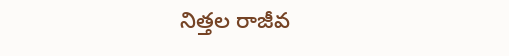నిత్తల రాజీవ